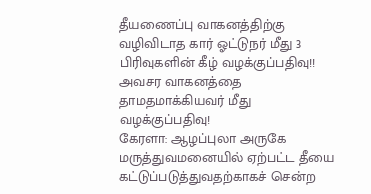தீயணைப்பு வாகனத்திற்கு வழிவிடாத கார் ஓட்டுநர் மீது 3 பிரிவுகளின் கீழ் வழக்குப்பதிவு!!
அவசர வாகனத்தை தாமதமாக்கியவர் மீது வழக்குப்பதிவு!
கேரளா: ஆழப்புலா அருகே மருத்துவமனையில் ஏற்பட்ட தீயை கட்டுப்படுத்துவதற்காகச் சென்ற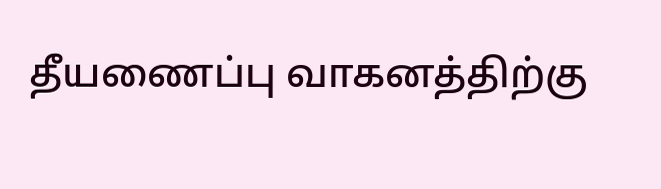தீயணைப்பு வாகனத்திற்கு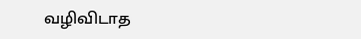வழிவிடாத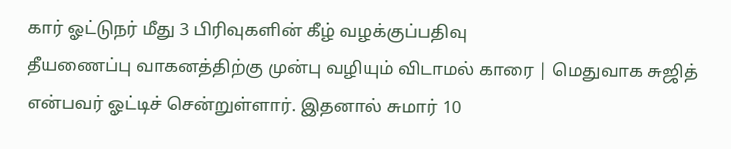கார் ஓட்டுநர் மீது 3 பிரிவுகளின் கீழ் வழக்குப்பதிவு
தீயணைப்பு வாகனத்திற்கு முன்பு வழியும் விடாமல் காரை | மெதுவாக சுஜித் என்பவர் ஓட்டிச் சென்றுள்ளார். இதனால் சுமார் 10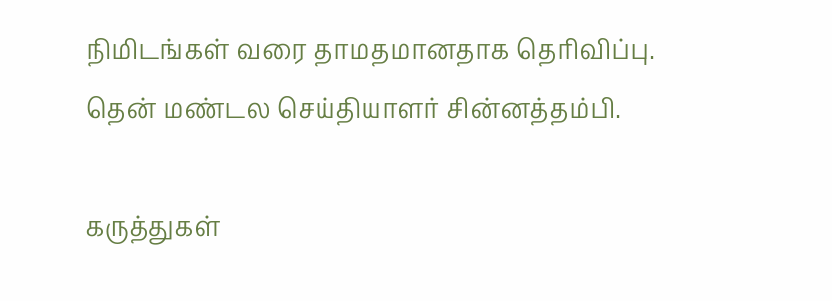நிமிடங்கள் வரை தாமதமானதாக தெரிவிப்பு.
தென் மண்டல செய்தியாளர் சின்னத்தம்பி.

கருத்துகள்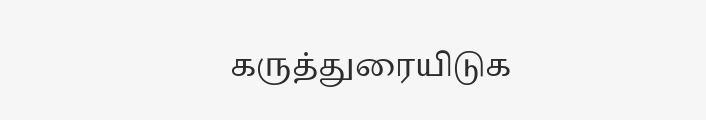கருத்துரையிடுக